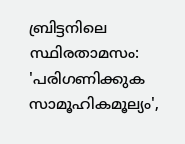ബ്രിട്ടനിലെ സ്ഥിരതാമസം: 'പരിഗണിക്കുക സാമൂഹികമൂല്യം',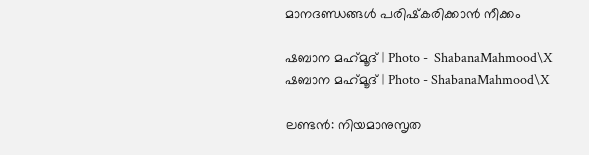മാനദണ്ഡങ്ങള്‍ പരിഷ്‌കരിക്കാന്‍ നീക്കം

ഷബാന മഹ്‌മൂദ് | Photo -  ShabanaMahmood\X
ഷബാന മഹ്‌മൂദ് | Photo - ShabanaMahmood\X

ലണ്ടന്‍: നിയമാനുസൃത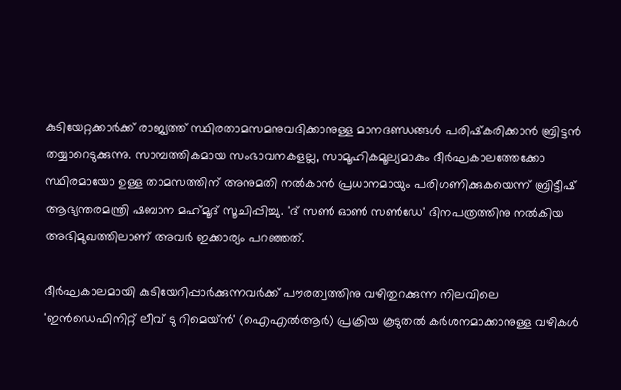കുടിയേറ്റക്കാര്‍ക്ക് രാജ്യത്ത് സ്ഥിരതാമസമനുവദിക്കാനുള്ള മാനദണ്ഡങ്ങള്‍ പരിഷ്‌കരിക്കാന്‍ ബ്രിട്ടന്‍ തയ്യാറെടുക്കുന്നു. സാമ്പത്തികമായ സംഭാവനകളല്ല, സാമൂഹികമൂല്യമാകും ദീര്‍ഘകാലത്തേക്കോ സ്ഥിരമായോ ഉള്ള താമസത്തിന് അനുമതി നല്‍കാന്‍ പ്രധാനമായും പരിഗണിക്കുകയെന്ന് ബ്രിട്ടീഷ് ആഭ്യന്തരമന്ത്രി ഷബാന മഹ്‌മൂദ് സൂചിപ്പിച്ചു. 'ദ് സണ്‍ ഓണ്‍ സണ്‍ഡേ' ദിനപത്രത്തിനു നല്‍കിയ അഭിമുഖത്തിലാണ് അവര്‍ ഇക്കാര്യം പറഞ്ഞത്.

ദീര്‍ഘകാലമായി കുടിയേറിപ്പാര്‍ക്കുന്നവര്‍ക്ക് പൗരത്വത്തിനു വഴിതുറക്കുന്ന നിലവിലെ 'ഇന്‍ഡെഫിനിറ്റ് ലീവ് ടു റിമെയ്ന്‍' (ഐഎല്‍ആര്‍) പ്രക്രിയ കൂടുതല്‍ കര്‍ശനമാക്കാനുള്ള വഴികള്‍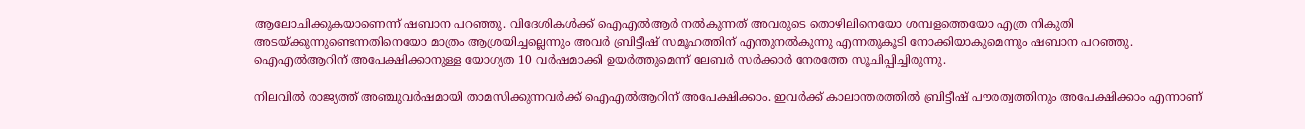ആലോചിക്കുകയാണെന്ന് ഷബാന പറഞ്ഞു. വിദേശികള്‍ക്ക് ഐഎല്‍ആര്‍ നല്‍കുന്നത് അവരുടെ തൊഴിലിനെയോ ശമ്പളത്തെയോ എത്ര നികുതി അടയ്ക്കുന്നുണ്ടെന്നതിനെയോ മാത്രം ആശ്രയിച്ചല്ലെന്നും അവര്‍ ബ്രിട്ടീഷ് സമൂഹത്തിന് എന്തുനല്‍കുന്നു എന്നതുകൂടി നോക്കിയാകുമെന്നും ഷബാന പറഞ്ഞു. ഐഎല്‍ആറിന് അപേക്ഷിക്കാനുള്ള യോഗ്യത 10 വര്‍ഷമാക്കി ഉയര്‍ത്തുമെന്ന് ലേബര്‍ സര്‍ക്കാര്‍ നേരത്തേ സൂചിപ്പിച്ചിരുന്നു.

നിലവില്‍ രാജ്യത്ത് അഞ്ചുവര്‍ഷമായി താമസിക്കുന്നവര്‍ക്ക് ഐഎല്‍ആറിന് അപേക്ഷിക്കാം. ഇവര്‍ക്ക് കാലാന്തരത്തില്‍ ബ്രിട്ടീഷ് പൗരത്വത്തിനും അപേക്ഷിക്കാം എന്നാണ്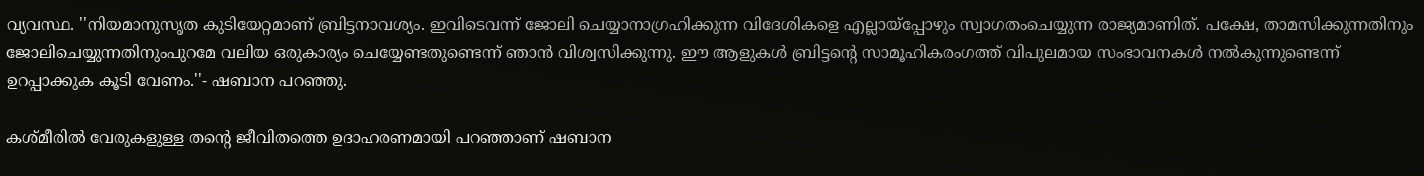വ്യവസ്ഥ. ''നിയമാനുസൃത കുടിയേറ്റമാണ് ബ്രിട്ടനാവശ്യം. ഇവിടെവന്ന് ജോലി ചെയ്യാനാഗ്രഹിക്കുന്ന വിദേശികളെ എല്ലായ്പ്പോഴും സ്വാഗതംചെയ്യുന്ന രാജ്യമാണിത്. പക്ഷേ, താമസിക്കുന്നതിനും ജോലിചെയ്യുന്നതിനുംപുറമേ വലിയ ഒരുകാര്യം ചെയ്യേണ്ടതുണ്ടെന്ന് ഞാന്‍ വിശ്വസിക്കുന്നു. ഈ ആളുകള്‍ ബ്രിട്ടന്റെ സാമൂഹികരംഗത്ത് വിപുലമായ സംഭാവനകള്‍ നല്‍കുന്നുണ്ടെന്ന് ഉറപ്പാക്കുക കൂടി വേണം.''- ഷബാന പറഞ്ഞു.

കശ്മീരില്‍ വേരുകളുള്ള തന്റെ ജീവിതത്തെ ഉദാഹരണമായി പറഞ്ഞാണ് ഷബാന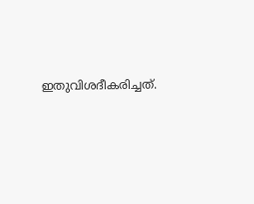ഇതുവിശദീകരിച്ചത്.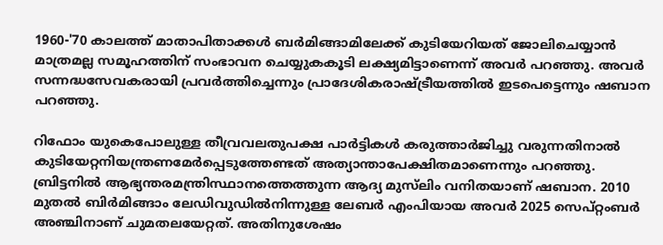1960-'70 കാലത്ത് മാതാപിതാക്കള്‍ ബര്‍മിങ്ങാമിലേക്ക് കുടിയേറിയത് ജോലിചെയ്യാന്‍ മാത്രമല്ല സമൂഹത്തിന് സംഭാവന ചെയ്യുകകൂടി ലക്ഷ്യമിട്ടാണെന്ന് അവര്‍ പറഞ്ഞു. അവര്‍ സന്നദ്ധസേവകരായി പ്രവര്‍ത്തിച്ചെന്നും പ്രാദേശികരാഷ്ട്രീയത്തില്‍ ഇടപെട്ടെന്നും ഷബാന പറഞ്ഞു.

റിഫോം യുകെപോലുള്ള തീവ്രവലതുപക്ഷ പാര്‍ട്ടികള്‍ കരുത്താര്‍ജിച്ചു വരുന്നതിനാല്‍ കുടിയേറ്റനിയന്ത്രണമേര്‍പ്പെടുത്തേണ്ടത് അത്യാന്താപേക്ഷിതമാണെന്നും പറഞ്ഞു. ബ്രിട്ടനില്‍ ആഭ്യന്തരമന്ത്രിസ്ഥാനത്തെത്തുന്ന ആദ്യ മുസ്‌ലിം വനിതയാണ് ഷബാന. 2010 മുതല്‍ ബിര്‍മിങ്ങാം ലേഡിവുഡില്‍നിന്നുള്ള ലേബര്‍ എംപിയായ അവര്‍ 2025 സെപ്റ്റംബര്‍ അഞ്ചിനാണ് ചുമതലയേറ്റത്. അതിനുശേഷം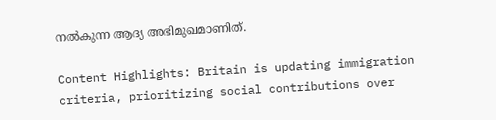നല്‍കുന്ന ആദ്യ അഭിമുഖമാണിത്.

Content Highlights: Britain is updating immigration criteria, prioritizing social contributions over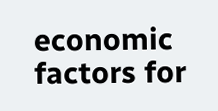economic factors for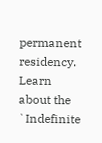permanent residency. Learn about the `Indefinite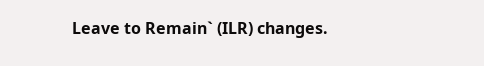Leave to Remain` (ILR) changes.